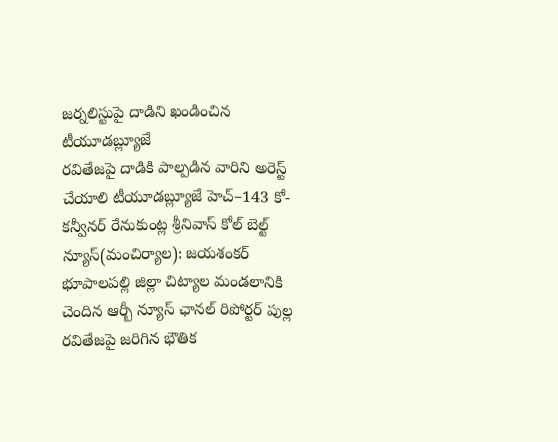జర్నలిస్టుపై దాడిని ఖండించిన టీయూడబ్ల్యూజే
రవితేజపై దాడికి పాల్పడిన వారిని అరెస్ట్ చేయాలి టీయూడబ్ల్యూజే హెచ్–143 కో-కన్వీనర్ రేనుకుంట్ల శ్రీనివాస్ కోల్ బెల్ట్ న్యూస్(మంచిర్యాల): జయశంకర్ భూపాలపల్లి జిల్లా చిట్యాల మండలానికి చెందిన ఆర్బీ న్యూస్ ఛానల్ రిపోర్టర్ పుల్ల రవితేజపై జరిగిన భౌతిక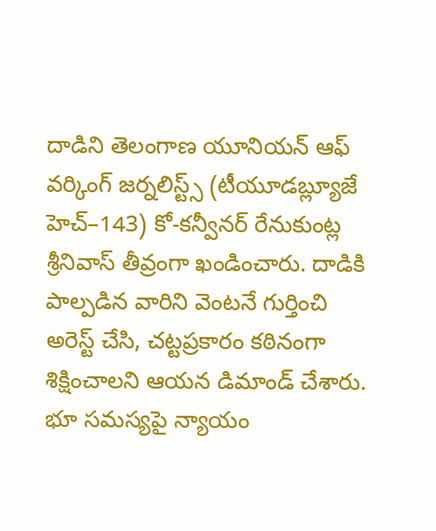దాడిని తెలంగాణ యూనియన్ ఆఫ్ వర్కింగ్ జర్నలిస్ట్స్ (టీయూడబ్ల్యూజే హెచ్–143) కో-కన్వీనర్ రేనుకుంట్ల శ్రీనివాస్ తీవ్రంగా ఖండించారు. దాడికి పాల్పడిన వారిని వెంటనే గుర్తించి అరెస్ట్ చేసి, చట్టప్రకారం కఠినంగా శిక్షించాలని ఆయన డిమాండ్ చేశారు. భూ సమస్యపై న్యాయం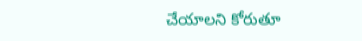చేయాలని కోరుతూ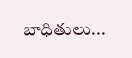బాధితులు...